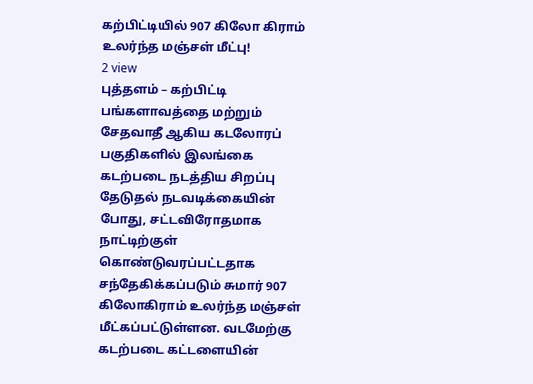கற்பிட்டியில் 907 கிலோ கிராம் உலர்ந்த மஞ்சள் மீட்பு!
2 view
புத்தளம் – கற்பிட்டி பங்களாவத்தை மற்றும் சேதவாதீ ஆகிய கடலோரப் பகுதிகளில் இலங்கை கடற்படை நடத்திய சிறப்பு தேடுதல் நடவடிக்கையின் போது, சட்டவிரோதமாக நாட்டிற்குள் கொண்டுவரப்பட்டதாக சந்தேகிக்கப்படும் சுமார் 907 கிலோகிராம் உலர்ந்த மஞ்சள் மீட்கப்பட்டுள்ளன. வடமேற்கு கடற்படை கட்டளையின்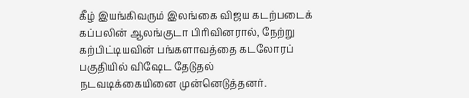கீழ் இயங்கிவரும் இலங்கை விஜய கடற்படைக் கப்பலின் ஆலங்குடா பிரிவினரால், நேற்று கற்பிட்டியவின் பங்களாவத்தை கடலோரப் பகுதியில் விஷேட தேடுதல் நடவடிக்கையினை முன்னெடுத்தனர்.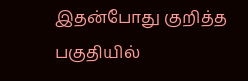இதன்போது குறித்த பகுதியில்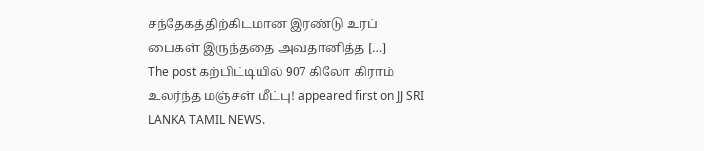சந்தேகத்திற்கிடமான இரண்டு உரப் பைகள் இருந்ததை அவதானித்த […]
The post கற்பிட்டியில் 907 கிலோ கிராம் உலர்ந்த மஞ்சள் மீட்பு! appeared first on JJ SRI LANKA TAMIL NEWS.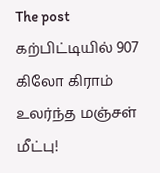The post கற்பிட்டியில் 907 கிலோ கிராம் உலர்ந்த மஞ்சள் மீட்பு!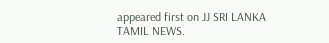appeared first on JJ SRI LANKA TAMIL NEWS.